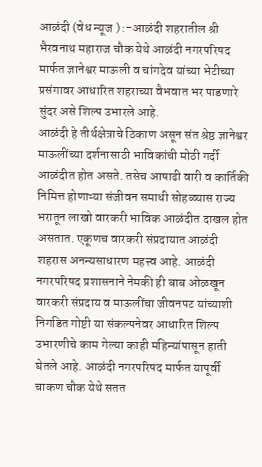आळंदी (वेध न्यूज ) :-आळंदी शहरातील श्री भैरवनाथ महाराज चौक येथे आळंदी नगरपरिषद मार्फत ज्ञानेश्वर माऊली व चांगदेव यांच्या भेटीच्या प्रसंगावर आधारित शहराच्या वैभवात भर पाडणारे सुंदर असे शिल्प उभारले आहे.
आळंदी हे तीर्थक्षेत्राचे ठिकाण असून संत श्रेष्ठ ज्ञानेश्वर माऊलींच्या दर्शनासाठी भाविकांची मोठी गर्दी आळंदीत होत असते. तसेच आषाढी वारी व कार्तिकी निमित्त होणाऱ्या संजीवन समाधी सोहळ्यास राज्य भरातून लाखो वारकरी भाविक आळंदीत दाखल होत असतात. एकूणच वारकरी संप्रदायात आळंदी शहरास अनन्यसाधारण महत्त्व आहे. आळंदी नगरपरिषद प्रशासनाने नेमकी ही बाब ओळखून वारकरी संप्रदाय व माऊलींचा जीवनपट यांच्याशी निगडित गोष्टी या संकल्पनेवर आधारित शिल्प उभारणीचे काम गेल्या काही महिन्यांपासून हाती घेतले आहे. आळंदी नगरपरिषद मार्फत यापूर्वी चाकण चौक येथे सतत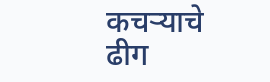कचऱ्याचे ढीग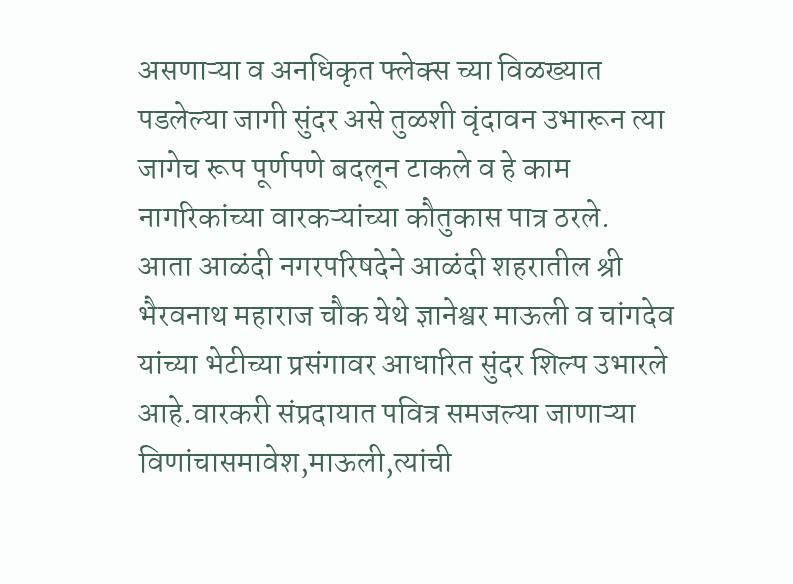असणाऱ्या व अनधिकृत फ्लेक्स च्या विळख्यात पडलेल्या जागी सुंदर असे तुळशी वृंदावन उभारून त्या जागेच रूप पूर्णपणे बदलून टाकले व हे काम नागरिकांच्या वारकऱ्यांच्या कौतुकास पात्र ठरले.
आता आळंदी नगरपरिषदेने आळंदी शहरातील श्री भैरवनाथ महाराज चौक येथे ज्ञानेश्वर माऊली व चांगदेव यांच्या भेटीच्या प्रसंगावर आधारित सुंदर शिल्प उभारले आहे.वारकरी संप्रदायात पवित्र समजल्या जाणाऱ्या विणांचासमावेश,माऊली,त्यांची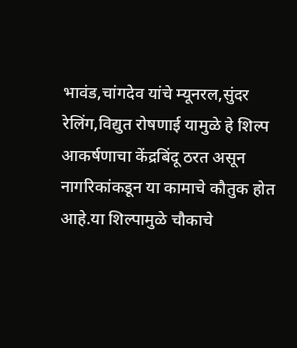भावंड,चांगदेव यांचे म्यूनरल,सुंदर रेलिंग,विद्युत रोषणाई यामुळे हे शिल्प आकर्षणाचा केंद्रबिंदू ठरत असून नागरिकांकडून या कामाचे कौतुक होत आहे.या शिल्पामुळे चौकाचे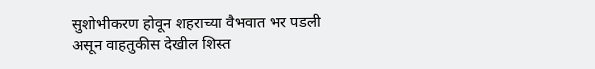सुशोभीकरण होवून शहराच्या वैभवात भर पडली असून वाहतुकीस देखील शिस्त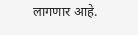लागणार आहे.